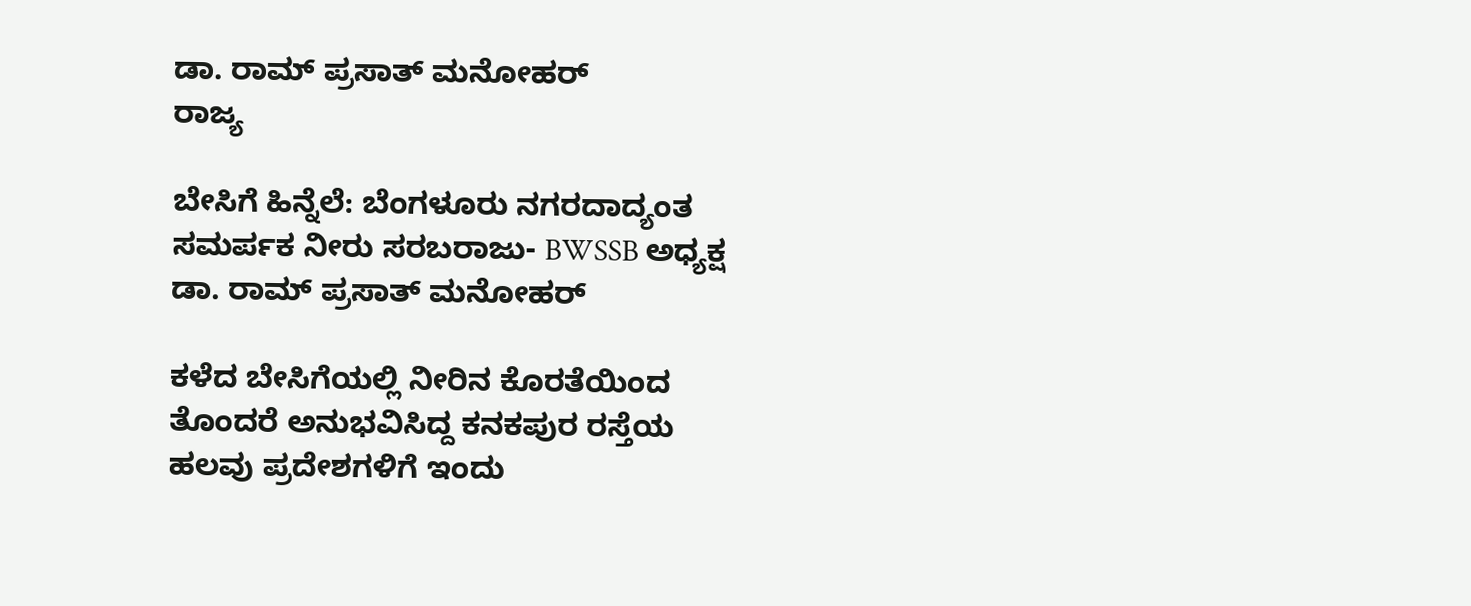ಡಾ. ರಾಮ್ ಪ್ರಸಾತ್ ಮನೋಹರ್
ರಾಜ್ಯ

ಬೇಸಿಗೆ ಹಿನ್ನೆಲೆ: ಬೆಂಗಳೂರು ನಗರದಾದ್ಯಂತ ಸಮರ್ಪಕ ನೀರು ಸರಬರಾಜು- BWSSB ಅಧ್ಯಕ್ಷ ಡಾ. ರಾಮ್ ಪ್ರಸಾತ್ ಮನೋಹರ್

ಕಳೆದ ಬೇಸಿಗೆಯಲ್ಲಿ ನೀರಿನ ಕೊರತೆಯಿಂದ ತೊಂದರೆ ಅನುಭವಿಸಿದ್ದ ಕನಕಪುರ ರಸ್ತೆಯ ಹಲವು ಪ್ರದೇಶಗಳಿಗೆ ಇಂದು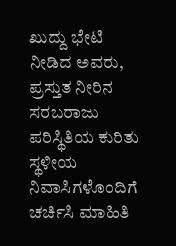ಖುದ್ದು ಭೇಟಿ ನೀಡಿದ ಅವರು, ಪ್ರಸ್ತುತ ನೀರಿನ ಸರಬರಾಜು ಪರಿಸ್ಥಿತಿಯ ಕುರಿತು ಸ್ಥಳೀಯ ನಿವಾಸಿಗಳೊಂದಿಗೆ ಚರ್ಚಿಸಿ ಮಾಹಿತಿ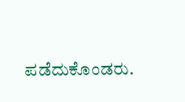ಪಡೆದುಕೊಂಡರು.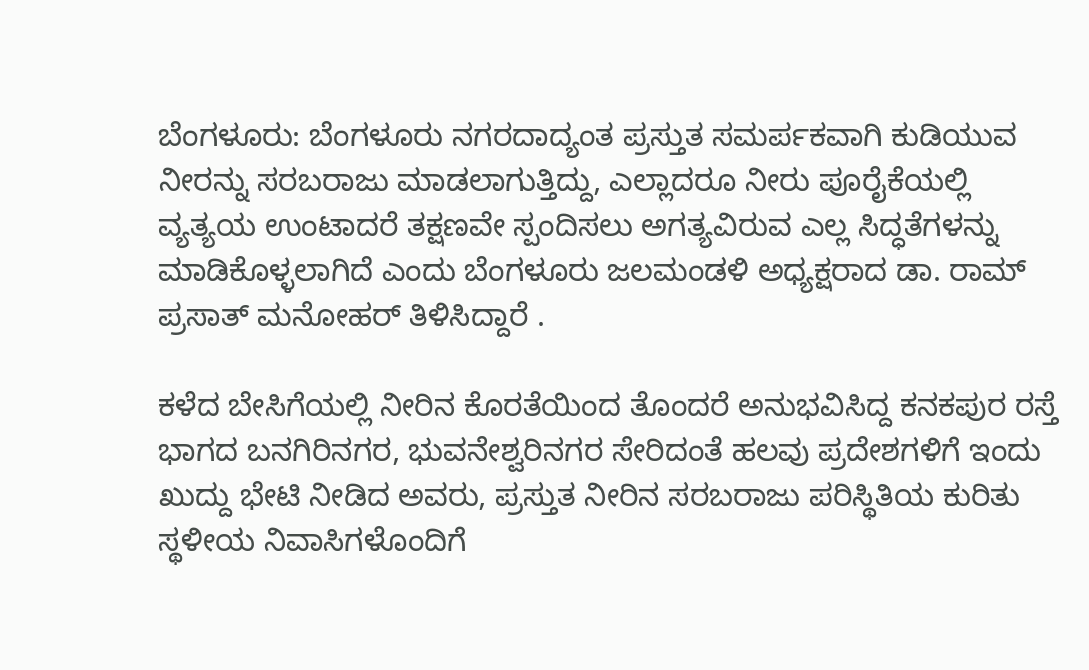ಬೆಂಗಳೂರು: ಬೆಂಗಳೂರು ನಗರದಾದ್ಯಂತ ಪ್ರಸ್ತುತ ಸಮರ್ಪಕವಾಗಿ ಕುಡಿಯುವ ನೀರನ್ನು ಸರಬರಾಜು ಮಾಡಲಾಗುತ್ತಿದ್ದು, ಎಲ್ಲಾದರೂ ನೀರು ಪೂರೈಕೆಯಲ್ಲಿ ವ್ಯತ್ಯಯ ಉಂಟಾದರೆ ತಕ್ಷಣವೇ ಸ್ಪಂದಿಸಲು ಅಗತ್ಯವಿರುವ ಎಲ್ಲ ಸಿದ್ಧತೆಗಳನ್ನು ಮಾಡಿಕೊಳ್ಳಲಾಗಿದೆ ಎಂದು ಬೆಂಗಳೂರು ಜಲಮಂಡಳಿ ಅಧ್ಯಕ್ಷರಾದ ಡಾ. ರಾಮ್ ಪ್ರಸಾತ್ ಮನೋಹರ್ ತಿಳಿಸಿದ್ದಾರೆ .

ಕಳೆದ ಬೇಸಿಗೆಯಲ್ಲಿ ನೀರಿನ ಕೊರತೆಯಿಂದ ತೊಂದರೆ ಅನುಭವಿಸಿದ್ದ ಕನಕಪುರ ರಸ್ತೆ ಭಾಗದ ಬನಗಿರಿನಗರ, ಭುವನೇಶ್ವರಿನಗರ ಸೇರಿದಂತೆ ಹಲವು ಪ್ರದೇಶಗಳಿಗೆ ಇಂದು ಖುದ್ದು ಭೇಟಿ ನೀಡಿದ ಅವರು, ಪ್ರಸ್ತುತ ನೀರಿನ ಸರಬರಾಜು ಪರಿಸ್ಥಿತಿಯ ಕುರಿತು ಸ್ಥಳೀಯ ನಿವಾಸಿಗಳೊಂದಿಗೆ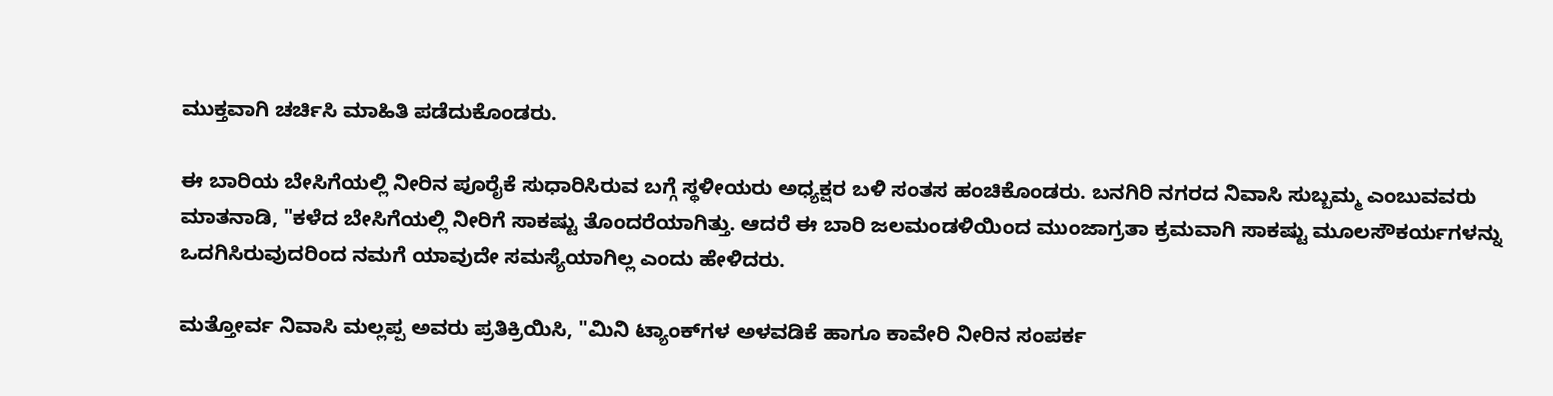ಮುಕ್ತವಾಗಿ ಚರ್ಚಿಸಿ ಮಾಹಿತಿ ಪಡೆದುಕೊಂಡರು.

ಈ ಬಾರಿಯ ಬೇಸಿಗೆಯಲ್ಲಿ ನೀರಿನ ಪೂರೈಕೆ ಸುಧಾರಿಸಿರುವ ಬಗ್ಗೆ ಸ್ಥಳೀಯರು ಅಧ್ಯಕ್ಷರ ಬಳಿ ಸಂತಸ ಹಂಚಿಕೊಂಡರು. ಬನಗಿರಿ ನಗರದ ನಿವಾಸಿ ಸುಬ್ಬಮ್ಮ ಎಂಬುವವರು ಮಾತನಾಡಿ, "ಕಳೆದ ಬೇಸಿಗೆಯಲ್ಲಿ ನೀರಿಗೆ ಸಾಕಷ್ಟು ತೊಂದರೆಯಾಗಿತ್ತು. ಆದರೆ ಈ ಬಾರಿ ಜಲಮಂಡಳಿಯಿಂದ ಮುಂಜಾಗ್ರತಾ ಕ್ರಮವಾಗಿ ಸಾಕಷ್ಟು ಮೂಲಸೌಕರ್ಯಗಳನ್ನು ಒದಗಿಸಿರುವುದರಿಂದ ನಮಗೆ ಯಾವುದೇ ಸಮಸ್ಯೆಯಾಗಿಲ್ಲ ಎಂದು ಹೇಳಿದರು.

ಮತ್ತೋರ್ವ ನಿವಾಸಿ ಮಲ್ಲಪ್ಪ ಅವರು ಪ್ರತಿಕ್ರಿಯಿಸಿ, "ಮಿನಿ ಟ್ಯಾಂಕ್‌ಗಳ ಅಳವಡಿಕೆ ಹಾಗೂ ಕಾವೇರಿ ನೀರಿನ ಸಂಪರ್ಕ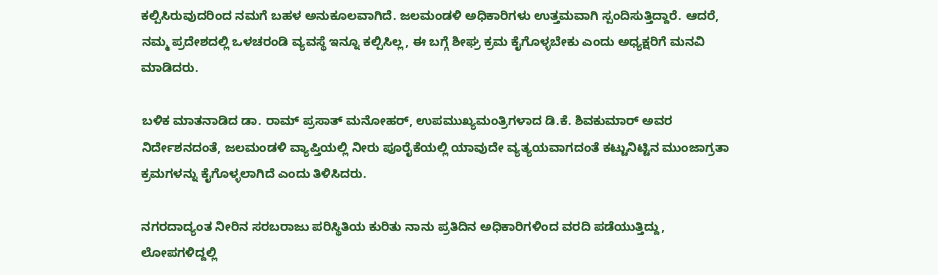ಕಲ್ಪಿಸಿರುವುದರಿಂದ ನಮಗೆ ಬಹಳ ಅನುಕೂಲವಾಗಿದೆ. ಜಲಮಂಡಳಿ ಅಧಿಕಾರಿಗಳು ಉತ್ತಮವಾಗಿ ಸ್ಪಂದಿಸುತ್ತಿದ್ದಾರೆ. ಆದರೆ, ನಮ್ಮ ಪ್ರದೇಶದಲ್ಲಿ ಒಳಚರಂಡಿ ವ್ಯವಸ್ಥೆ ಇನ್ನೂ ಕಲ್ಪಿಸಿಲ್ಲ, ಈ ಬಗ್ಗೆ ಶೀಘ್ರ ಕ್ರಮ ಕೈಗೊಳ್ಳಬೇಕು ಎಂದು ಅಧ್ಯಕ್ಷರಿಗೆ ಮನವಿ ಮಾಡಿದರು.

ಬಳಿಕ ಮಾತನಾಡಿದ ಡಾ. ರಾಮ್ ಪ್ರಸಾತ್ ಮನೋಹರ್, ಉಪಮುಖ್ಯಮಂತ್ರಿಗಳಾದ ಡಿ.ಕೆ. ಶಿವಕುಮಾರ್ ಅವರ ನಿರ್ದೇಶನದಂತೆ, ಜಲಮಂಡಳಿ ವ್ಯಾಪ್ತಿಯಲ್ಲಿ ನೀರು ಪೂರೈಕೆಯಲ್ಲಿ ಯಾವುದೇ ವ್ಯತ್ಯಯವಾಗದಂತೆ ಕಟ್ಟುನಿಟ್ಟಿನ ಮುಂಜಾಗ್ರತಾ ಕ್ರಮಗಳನ್ನು ಕೈಗೊಳ್ಳಲಾಗಿದೆ ಎಂದು ತಿಳಿಸಿದರು.

ನಗರದಾದ್ಯಂತ ನೀರಿನ ಸರಬರಾಜು ಪರಿಸ್ಥಿತಿಯ ಕುರಿತು ನಾನು ಪ್ರತಿದಿನ ಅಧಿಕಾರಿಗಳಿಂದ ವರದಿ ಪಡೆಯುತ್ತಿದ್ದು, ಲೋಪಗಳಿದ್ದಲ್ಲಿ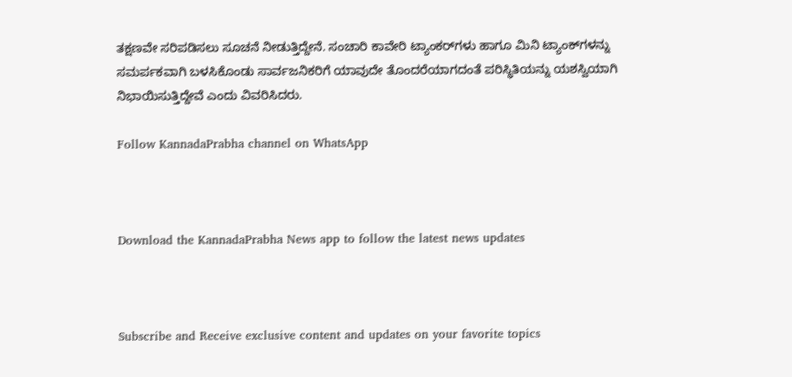ತಕ್ಷಣವೇ ಸರಿಪಡಿಸಲು ಸೂಚನೆ ನೀಡುತ್ತಿದ್ದೇನೆ. ಸಂಚಾರಿ ಕಾವೇರಿ ಟ್ಯಾಂಕರ್‌ಗಳು ಹಾಗೂ ಮಿನಿ ಟ್ಯಾಂಕ್‌ಗಳನ್ನು ಸಮರ್ಪಕವಾಗಿ ಬಳಸಿಕೊಂಡು ಸಾರ್ವಜನಿಕರಿಗೆ ಯಾವುದೇ ತೊಂದರೆಯಾಗದಂತೆ ಪರಿಸ್ಥಿತಿಯನ್ನು ಯಶಸ್ವಿಯಾಗಿ ನಿಭಾಯಿಸುತ್ತಿದ್ದೇವೆ ಎಂದು ವಿವರಿಸಿದರು.

Follow KannadaPrabha channel on WhatsApp



Download the KannadaPrabha News app to follow the latest news updates



Subscribe and Receive exclusive content and updates on your favorite topics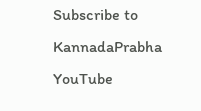Subscribe to KannadaPrabha YouTube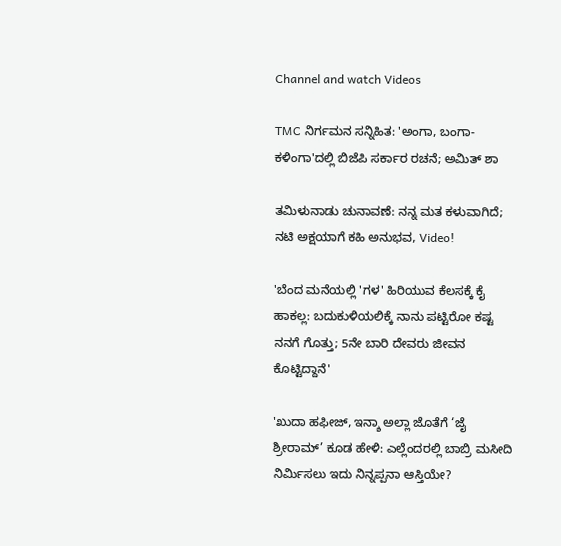Channel and watch Videos

TMC ನಿರ್ಗಮನ ಸನ್ನಿಹಿತ: 'ಅಂಗಾ, ಬಂಗಾ- ಕಳಿಂಗಾ'ದಲ್ಲಿ ಬಿಜೆಪಿ ಸರ್ಕಾರ ರಚನೆ; ಅಮಿತ್ ಶಾ

ತಮಿಳುನಾಡು ಚುನಾವಣೆ: ನನ್ನ ಮತ ಕಳುವಾಗಿದೆ; ನಟಿ ಅಕ್ಷಯಾಗೆ ಕಹಿ ಅನುಭವ, Video!

'ಬೆಂದ ಮನೆಯಲ್ಲಿ 'ಗಳ' ಹಿರಿಯುವ ಕೆಲಸಕ್ಕೆ ಕೈ ಹಾಕಲ್ಲ: ಬದುಕುಳಿಯಲಿಕ್ಕೆ ನಾನು ಪಟ್ಟಿರೋ ಕಷ್ಟ ನನಗೆ ಗೊತ್ತು; 5ನೇ ಬಾರಿ ದೇವರು ಜೀವನ ಕೊಟ್ಟಿದ್ದಾನೆ'

'ಖುದಾ ಹಫೀಜ್, ಇನ್ಶಾ ಅಲ್ಲಾ ಜೊತೆಗೆ ‘ಜೈ ಶ್ರೀರಾಮ್’ ಕೂಡ ಹೇಳಿ: ಎಲ್ಲೆಂದರಲ್ಲಿ ಬಾಬ್ರಿ ಮಸೀದಿ ನಿರ್ಮಿಸಲು ಇದು ನಿನ್ನಪ್ಪನಾ ಆಸ್ತಿಯೇ?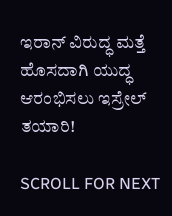ಇರಾನ್ ವಿರುದ್ಧ ಮತ್ತೆ ಹೊಸದಾಗಿ ಯುದ್ಧ ಆರಂಭಿಸಲು ಇಸ್ರೇಲ್ ತಯಾರಿ!

SCROLL FOR NEXT